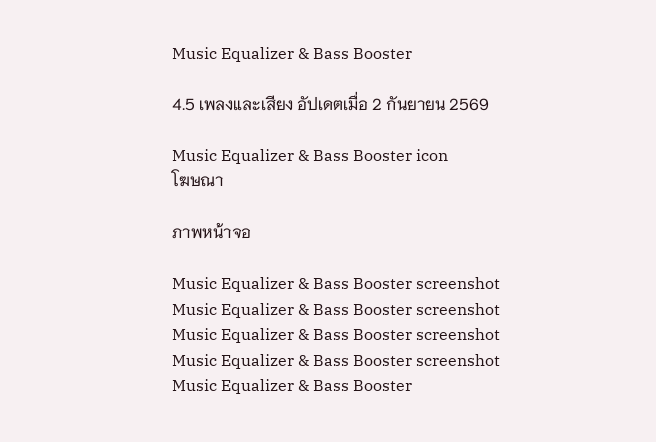Music Equalizer & Bass Booster

4.5 เพลงและเสียง อัปเดตเมื่อ 2 กันยายน 2569

Music Equalizer & Bass Booster icon
โฆษณา

ภาพหน้าจอ

Music Equalizer & Bass Booster screenshot
Music Equalizer & Bass Booster screenshot
Music Equalizer & Bass Booster screenshot
Music Equalizer & Bass Booster screenshot
Music Equalizer & Bass Booster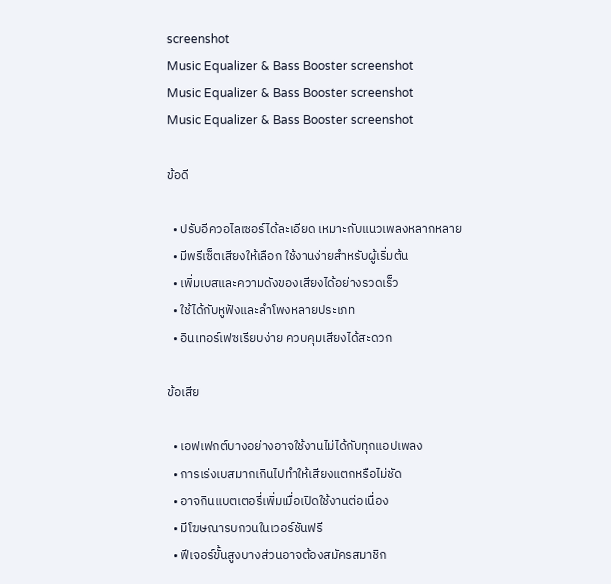screenshot
Music Equalizer & Bass Booster screenshot
Music Equalizer & Bass Booster screenshot
Music Equalizer & Bass Booster screenshot

ข้อดี

  • ปรับอีควอไลเซอร์ได้ละเอียด เหมาะกับแนวเพลงหลากหลาย
  • มีพรีเซ็ตเสียงให้เลือก ใช้งานง่ายสำหรับผู้เริ่มต้น
  • เพิ่มเบสและความดังของเสียงได้อย่างรวดเร็ว
  • ใช้ได้กับหูฟังและลำโพงหลายประเภท
  • อินเทอร์เฟซเรียบง่าย ควบคุมเสียงได้สะดวก

ข้อเสีย

  • เอฟเฟกต์บางอย่างอาจใช้งานไม่ได้กับทุกแอปเพลง
  • การเร่งเบสมากเกินไปทำให้เสียงแตกหรือไม่ชัด
  • อาจกินแบตเตอรี่เพิ่มเมื่อเปิดใช้งานต่อเนื่อง
  • มีโฆษณารบกวนในเวอร์ชันฟรี
  • ฟีเจอร์ขั้นสูงบางส่วนอาจต้องสมัครสมาชิก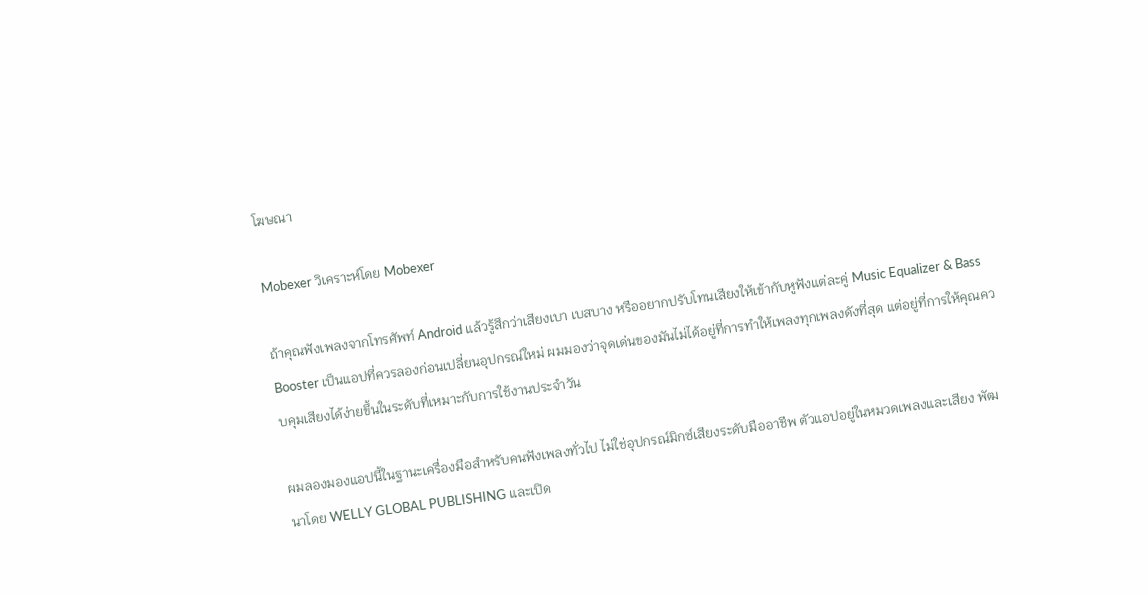โฆษณา

Mobexer วิเคราะห์โดย Mobexer

ถ้าคุณฟังเพลงจากโทรศัพท์ Android แล้วรู้สึกว่าเสียงเบา เบสบาง หรืออยากปรับโทนเสียงให้เข้ากับหูฟังแต่ละคู่ Music Equalizer & Bass Booster เป็นแอปที่ควรลองก่อนเปลี่ยนอุปกรณ์ใหม่ ผมมองว่าจุดเด่นของมันไม่ได้อยู่ที่การทำให้เพลงทุกเพลงดังที่สุด แต่อยู่ที่การให้คุณควบคุมเสียงได้ง่ายขึ้นในระดับที่เหมาะกับการใช้งานประจำวัน

ผมลองมองแอปนี้ในฐานะเครื่องมือสำหรับคนฟังเพลงทั่วไป ไม่ใช่อุปกรณ์มิกซ์เสียงระดับมืออาชีพ ตัวแอปอยู่ในหมวดเพลงและเสียง พัฒนาโดย WELLY GLOBAL PUBLISHING และเปิด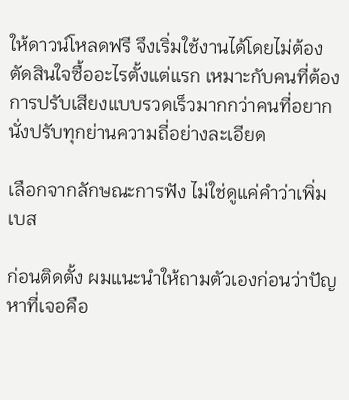ให้ดาวน์โหลดฟรี จึงเริ่มใช้งานได้โดยไม่ต้องตัดสินใจซื้ออะไรตั้งแต่แรก เหมาะกับคนที่ต้องการปรับเสียงแบบรวดเร็วมากกว่าคนที่อยากนั่งปรับทุกย่านความถี่อย่างละเอียด

เลือกจากลักษณะการฟัง ไม่ใช่ดูแค่คำว่าเพิ่มเบส

ก่อนติดตั้ง ผมแนะนำให้ถามตัวเองก่อนว่าปัญหาที่เจอคือ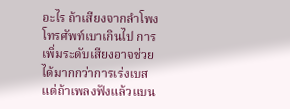อะไร ถ้าเสียงจากลำโพงโทรศัพท์เบาเกินไป การเพิ่มระดับเสียงอาจช่วยได้มากกว่าการเร่งเบส แต่ถ้าเพลงฟังแล้วแบน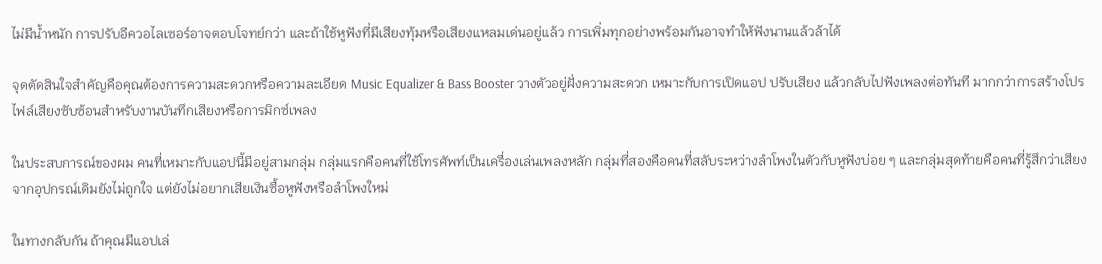ไม่มีน้ำหนัก การปรับอีควอไลเซอร์อาจตอบโจทย์กว่า และถ้าใช้หูฟังที่มีเสียงทุ้มหรือเสียงแหลมเด่นอยู่แล้ว การเพิ่มทุกอย่างพร้อมกันอาจทำให้ฟังนานแล้วล้าได้

จุดตัดสินใจสำคัญคือคุณต้องการความสะดวกหรือความละเอียด Music Equalizer & Bass Booster วางตัวอยู่ฝั่งความสะดวก เหมาะกับการเปิดแอป ปรับเสียง แล้วกลับไปฟังเพลงต่อทันที มากกว่าการสร้างโปรไฟล์เสียงซับซ้อนสำหรับงานบันทึกเสียงหรือการมิกซ์เพลง

ในประสบการณ์ของผม คนที่เหมาะกับแอปนี้มีอยู่สามกลุ่ม กลุ่มแรกคือคนที่ใช้โทรศัพท์เป็นเครื่องเล่นเพลงหลัก กลุ่มที่สองคือคนที่สลับระหว่างลำโพงในตัวกับหูฟังบ่อย ๆ และกลุ่มสุดท้ายคือคนที่รู้สึกว่าเสียงจากอุปกรณ์เดิมยังไม่ถูกใจ แต่ยังไม่อยากเสียเงินซื้อหูฟังหรือลำโพงใหม่

ในทางกลับกัน ถ้าคุณมีแอปเล่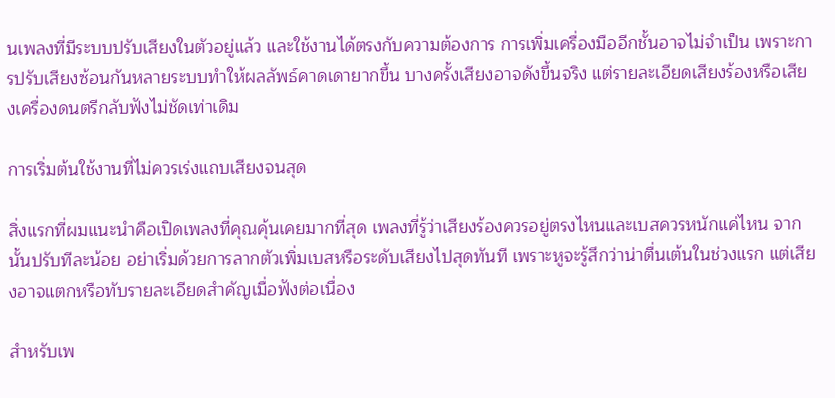นเพลงที่มีระบบปรับเสียงในตัวอยู่แล้ว และใช้งานได้ตรงกับความต้องการ การเพิ่มเครื่องมืออีกชั้นอาจไม่จำเป็น เพราะการปรับเสียงซ้อนกันหลายระบบทำให้ผลลัพธ์คาดเดายากขึ้น บางครั้งเสียงอาจดังขึ้นจริง แต่รายละเอียดเสียงร้องหรือเสียงเครื่องดนตรีกลับฟังไม่ชัดเท่าเดิม

การเริ่มต้นใช้งานที่ไม่ควรเร่งแถบเสียงจนสุด

สิ่งแรกที่ผมแนะนำคือเปิดเพลงที่คุณคุ้นเคยมากที่สุด เพลงที่รู้ว่าเสียงร้องควรอยู่ตรงไหนและเบสควรหนักแค่ไหน จากนั้นปรับทีละน้อย อย่าเริ่มด้วยการลากตัวเพิ่มเบสหรือระดับเสียงไปสุดทันที เพราะหูจะรู้สึกว่าน่าตื่นเต้นในช่วงแรก แต่เสียงอาจแตกหรือทับรายละเอียดสำคัญเมื่อฟังต่อเนื่อง

สำหรับเพ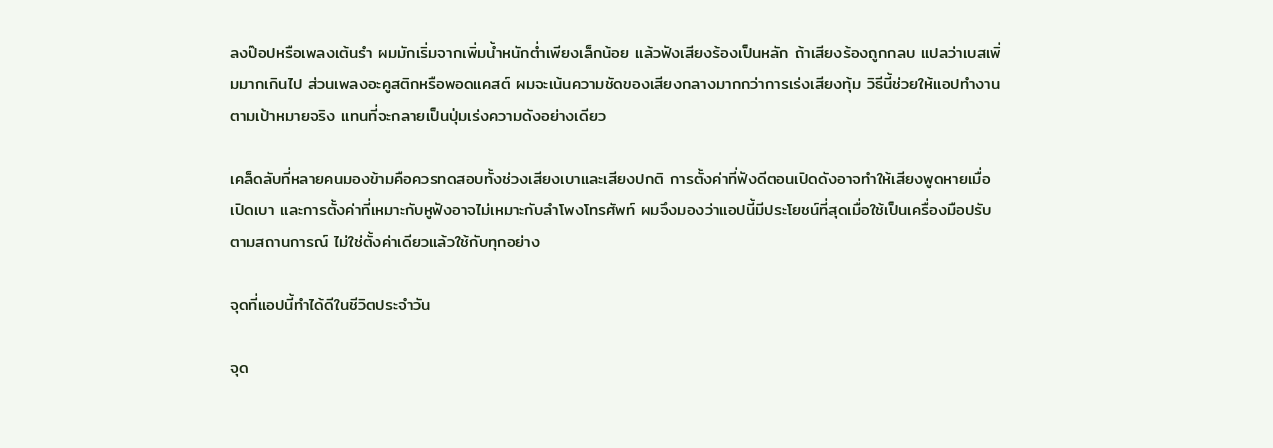ลงป๊อปหรือเพลงเต้นรำ ผมมักเริ่มจากเพิ่มน้ำหนักต่ำเพียงเล็กน้อย แล้วฟังเสียงร้องเป็นหลัก ถ้าเสียงร้องถูกกลบ แปลว่าเบสเพิ่มมากเกินไป ส่วนเพลงอะคูสติกหรือพอดแคสต์ ผมจะเน้นความชัดของเสียงกลางมากกว่าการเร่งเสียงทุ้ม วิธีนี้ช่วยให้แอปทำงานตามเป้าหมายจริง แทนที่จะกลายเป็นปุ่มเร่งความดังอย่างเดียว

เคล็ดลับที่หลายคนมองข้ามคือควรทดสอบทั้งช่วงเสียงเบาและเสียงปกติ การตั้งค่าที่ฟังดีตอนเปิดดังอาจทำให้เสียงพูดหายเมื่อเปิดเบา และการตั้งค่าที่เหมาะกับหูฟังอาจไม่เหมาะกับลำโพงโทรศัพท์ ผมจึงมองว่าแอปนี้มีประโยชน์ที่สุดเมื่อใช้เป็นเครื่องมือปรับตามสถานการณ์ ไม่ใช่ตั้งค่าเดียวแล้วใช้กับทุกอย่าง

จุดที่แอปนี้ทำได้ดีในชีวิตประจำวัน

จุด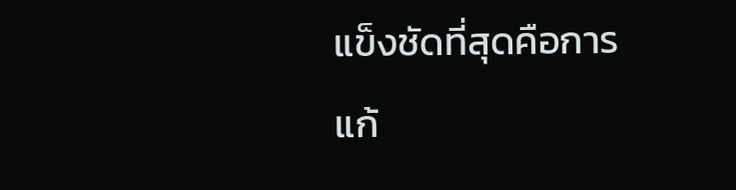แข็งชัดที่สุดคือการแก้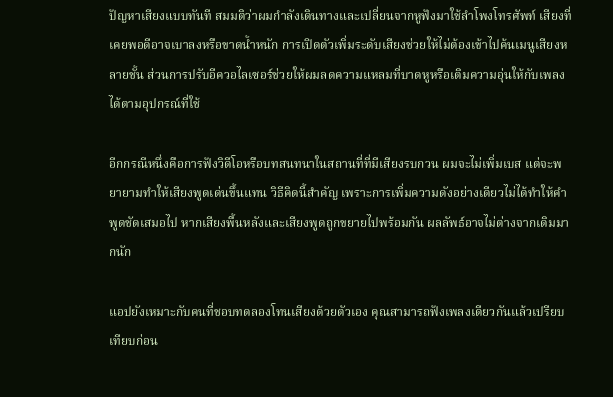ปัญหาเสียงแบบทันที สมมติว่าผมกำลังเดินทางและเปลี่ยนจากหูฟังมาใช้ลำโพงโทรศัพท์ เสียงที่เคยพอดีอาจเบาลงหรือขาดน้ำหนัก การเปิดตัวเพิ่มระดับเสียงช่วยให้ไม่ต้องเข้าไปค้นเมนูเสียงหลายชั้น ส่วนการปรับอีควอไลเซอร์ช่วยให้ผมลดความแหลมที่บาดหูหรือเติมความอุ่นให้กับเพลงได้ตามอุปกรณ์ที่ใช้

อีกกรณีหนึ่งคือการฟังวิดีโอหรือบทสนทนาในสถานที่ที่มีเสียงรบกวน ผมจะไม่เพิ่มเบส แต่จะพยายามทำให้เสียงพูดเด่นขึ้นแทน วิธีคิดนี้สำคัญ เพราะการเพิ่มความดังอย่างเดียวไม่ได้ทำให้คำพูดชัดเสมอไป หากเสียงพื้นหลังและเสียงพูดถูกขยายไปพร้อมกัน ผลลัพธ์อาจไม่ต่างจากเดิมมากนัก

แอปยังเหมาะกับคนที่ชอบทดลองโทนเสียงด้วยตัวเอง คุณสามารถฟังเพลงเดียวกันแล้วเปรียบเทียบก่อน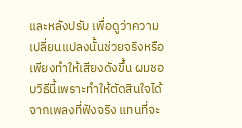และหลังปรับ เพื่อดูว่าความเปลี่ยนแปลงนั้นช่วยจริงหรือเพียงทำให้เสียงดังขึ้น ผมชอบวิธีนี้เพราะทำให้ตัดสินใจได้จากเพลงที่ฟังจริง แทนที่จะ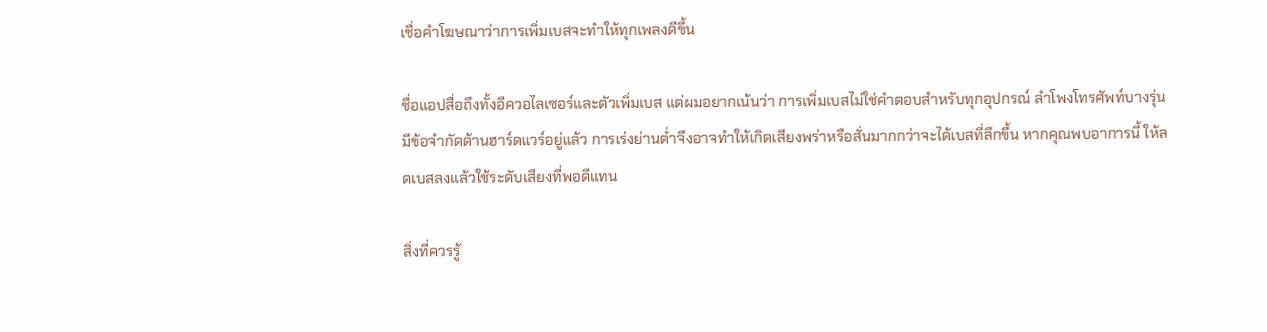เชื่อคำโฆษณาว่าการเพิ่มเบสจะทำให้ทุกเพลงดีขึ้น

ชื่อแอปสื่อถึงทั้งอีควอไลเซอร์และตัวเพิ่มเบส แต่ผมอยากเน้นว่า การเพิ่มเบสไม่ใช่คำตอบสำหรับทุกอุปกรณ์ ลำโพงโทรศัพท์บางรุ่นมีข้อจำกัดด้านฮาร์ดแวร์อยู่แล้ว การเร่งย่านต่ำจึงอาจทำให้เกิดเสียงพร่าหรือสั่นมากกว่าจะได้เบสที่ลึกขึ้น หากคุณพบอาการนี้ ให้ลดเบสลงแล้วใช้ระดับเสียงที่พอดีแทน

สิ่งที่ควรรู้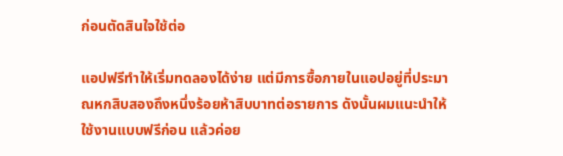ก่อนตัดสินใจใช้ต่อ

แอปฟรีทำให้เริ่มทดลองได้ง่าย แต่มีการซื้อภายในแอปอยู่ที่ประมาณหกสิบสองถึงหนึ่งร้อยห้าสิบบาทต่อรายการ ดังนั้นผมแนะนำให้ใช้งานแบบฟรีก่อน แล้วค่อย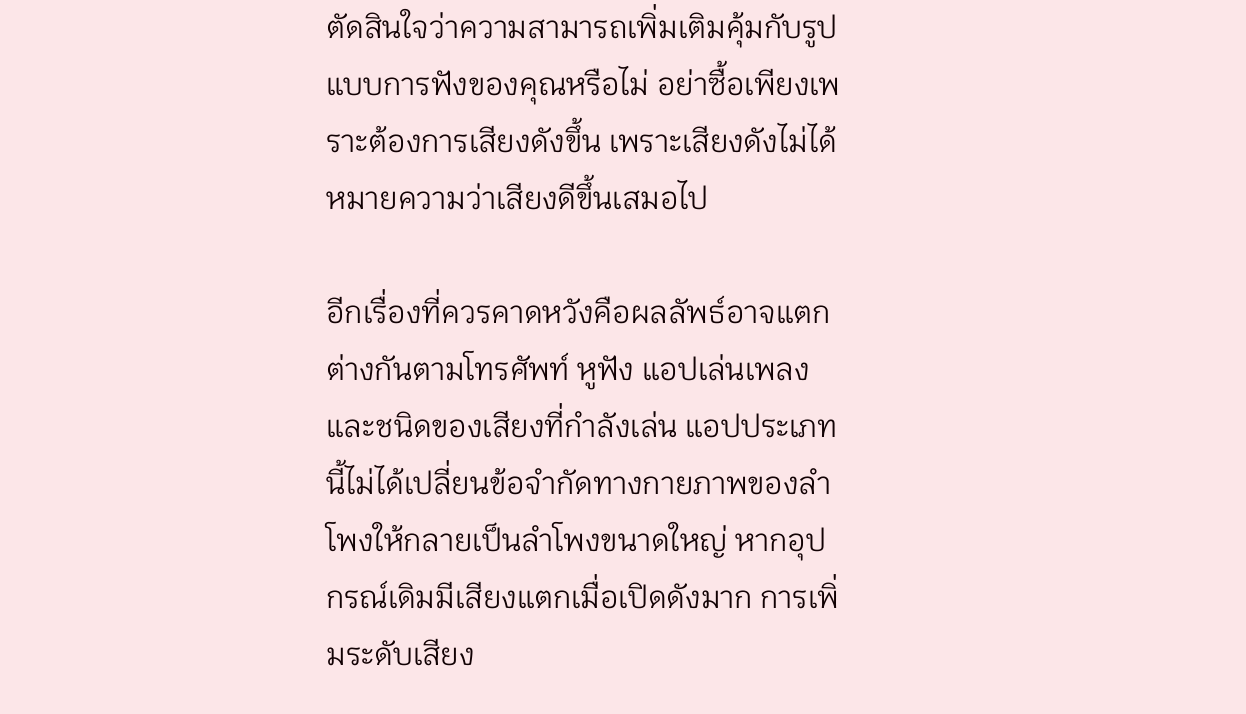ตัดสินใจว่าความสามารถเพิ่มเติมคุ้มกับรูปแบบการฟังของคุณหรือไม่ อย่าซื้อเพียงเพราะต้องการเสียงดังขึ้น เพราะเสียงดังไม่ได้หมายความว่าเสียงดีขึ้นเสมอไป

อีกเรื่องที่ควรคาดหวังคือผลลัพธ์อาจแตกต่างกันตามโทรศัพท์ หูฟัง แอปเล่นเพลง และชนิดของเสียงที่กำลังเล่น แอปประเภทนี้ไม่ได้เปลี่ยนข้อจำกัดทางกายภาพของลำโพงให้กลายเป็นลำโพงขนาดใหญ่ หากอุปกรณ์เดิมมีเสียงแตกเมื่อเปิดดังมาก การเพิ่มระดับเสียง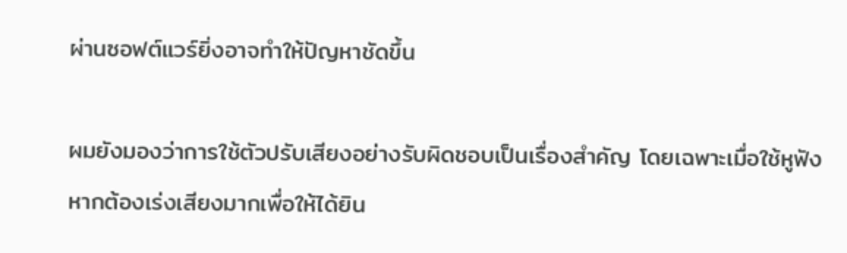ผ่านซอฟต์แวร์ยิ่งอาจทำให้ปัญหาชัดขึ้น

ผมยังมองว่าการใช้ตัวปรับเสียงอย่างรับผิดชอบเป็นเรื่องสำคัญ โดยเฉพาะเมื่อใช้หูฟัง หากต้องเร่งเสียงมากเพื่อให้ได้ยิน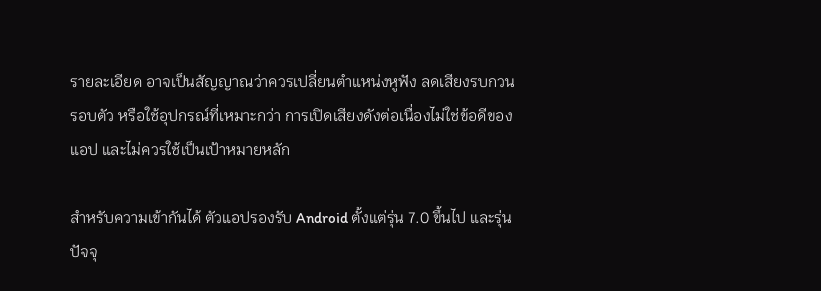รายละเอียด อาจเป็นสัญญาณว่าควรเปลี่ยนตำแหน่งหูฟัง ลดเสียงรบกวนรอบตัว หรือใช้อุปกรณ์ที่เหมาะกว่า การเปิดเสียงดังต่อเนื่องไม่ใช่ข้อดีของแอป และไม่ควรใช้เป็นเป้าหมายหลัก

สำหรับความเข้ากันได้ ตัวแอปรองรับ Android ตั้งแต่รุ่น 7.0 ขึ้นไป และรุ่นปัจจุ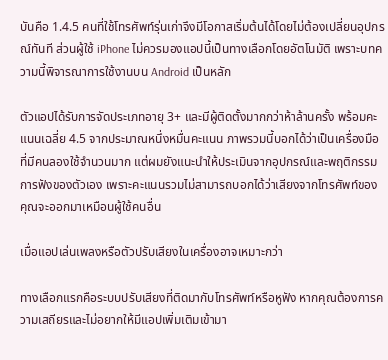บันคือ 1.4.5 คนที่ใช้โทรศัพท์รุ่นเก่าจึงมีโอกาสเริ่มต้นได้โดยไม่ต้องเปลี่ยนอุปกรณ์ทันที ส่วนผู้ใช้ iPhone ไม่ควรมองแอปนี้เป็นทางเลือกโดยอัตโนมัติ เพราะบทความนี้พิจารณาการใช้งานบน Android เป็นหลัก

ตัวแอปได้รับการจัดประเภทอายุ 3+ และมีผู้ติดตั้งมากกว่าห้าล้านครั้ง พร้อมคะแนนเฉลี่ย 4.5 จากประมาณหนึ่งหมื่นคะแนน ภาพรวมนี้บอกได้ว่าเป็นเครื่องมือที่มีคนลองใช้จำนวนมาก แต่ผมยังแนะนำให้ประเมินจากอุปกรณ์และพฤติกรรมการฟังของตัวเอง เพราะคะแนนรวมไม่สามารถบอกได้ว่าเสียงจากโทรศัพท์ของคุณจะออกมาเหมือนผู้ใช้คนอื่น

เมื่อแอปเล่นเพลงหรือตัวปรับเสียงในเครื่องอาจเหมาะกว่า

ทางเลือกแรกคือระบบปรับเสียงที่ติดมากับโทรศัพท์หรือหูฟัง หากคุณต้องการความเสถียรและไม่อยากให้มีแอปเพิ่มเติมเข้ามา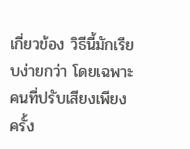เกี่ยวข้อง วิธีนี้มักเรียบง่ายกว่า โดยเฉพาะคนที่ปรับเสียงเพียงครั้ง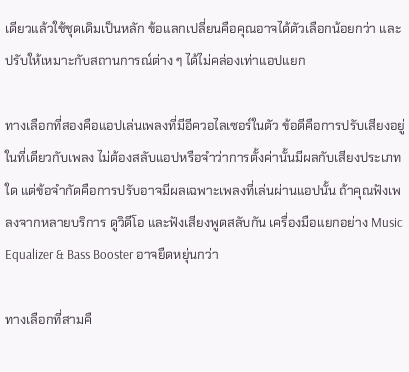เดียวแล้วใช้ชุดเดิมเป็นหลัก ข้อแลกเปลี่ยนคือคุณอาจได้ตัวเลือกน้อยกว่า และปรับให้เหมาะกับสถานการณ์ต่าง ๆ ได้ไม่คล่องเท่าแอปแยก

ทางเลือกที่สองคือแอปเล่นเพลงที่มีอีควอไลเซอร์ในตัว ข้อดีคือการปรับเสียงอยู่ในที่เดียวกับเพลง ไม่ต้องสลับแอปหรือจำว่าการตั้งค่านั้นมีผลกับเสียงประเภทใด แต่ข้อจำกัดคือการปรับอาจมีผลเฉพาะเพลงที่เล่นผ่านแอปนั้น ถ้าคุณฟังเพลงจากหลายบริการ ดูวิดีโอ และฟังเสียงพูดสลับกัน เครื่องมือแยกอย่าง Music Equalizer & Bass Booster อาจยืดหยุ่นกว่า

ทางเลือกที่สามคื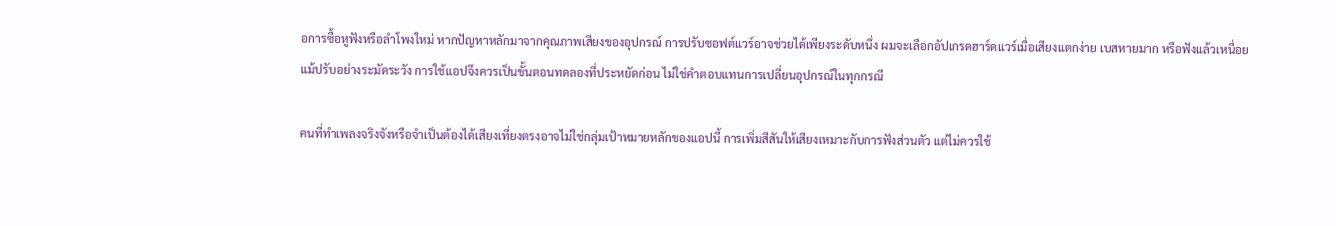อการซื้อหูฟังหรือลำโพงใหม่ หากปัญหาหลักมาจากคุณภาพเสียงของอุปกรณ์ การปรับซอฟต์แวร์อาจช่วยได้เพียงระดับหนึ่ง ผมจะเลือกอัปเกรดฮาร์ดแวร์เมื่อเสียงแตกง่าย เบสหายมาก หรือฟังแล้วเหนื่อยแม้ปรับอย่างระมัดระวัง การใช้แอปจึงควรเป็นขั้นตอนทดลองที่ประหยัดก่อน ไม่ใช่คำตอบแทนการเปลี่ยนอุปกรณ์ในทุกกรณี

คนที่ทำเพลงจริงจังหรือจำเป็นต้องได้เสียงเที่ยงตรงอาจไม่ใช่กลุ่มเป้าหมายหลักของแอปนี้ การเพิ่มสีสันให้เสียงเหมาะกับการฟังส่วนตัว แต่ไม่ควรใช้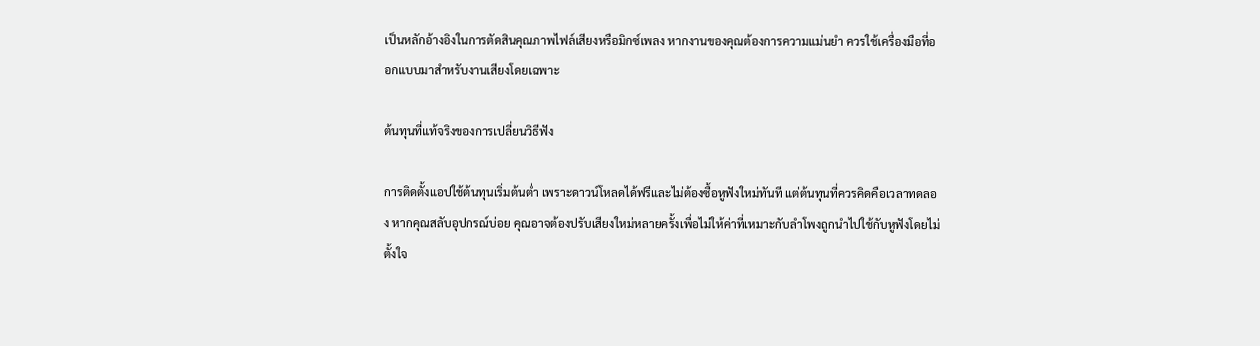เป็นหลักอ้างอิงในการตัดสินคุณภาพไฟล์เสียงหรือมิกซ์เพลง หากงานของคุณต้องการความแม่นยำ ควรใช้เครื่องมือที่ออกแบบมาสำหรับงานเสียงโดยเฉพาะ

ต้นทุนที่แท้จริงของการเปลี่ยนวิธีฟัง

การติดตั้งแอปใช้ต้นทุนเริ่มต้นต่ำ เพราะดาวน์โหลดได้ฟรีและไม่ต้องซื้อหูฟังใหม่ทันที แต่ต้นทุนที่ควรคิดคือเวลาทดลอง หากคุณสลับอุปกรณ์บ่อย คุณอาจต้องปรับเสียงใหม่หลายครั้งเพื่อไม่ให้ค่าที่เหมาะกับลำโพงถูกนำไปใช้กับหูฟังโดยไม่ตั้งใจ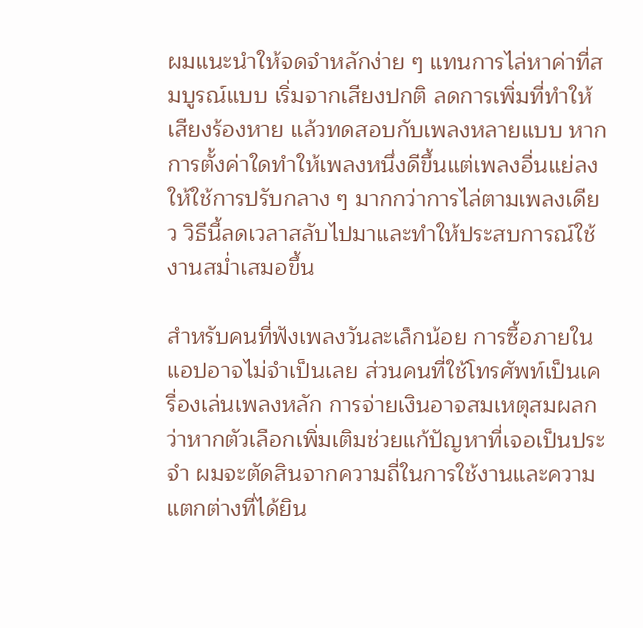ผมแนะนำให้จดจำหลักง่าย ๆ แทนการไล่หาค่าที่สมบูรณ์แบบ เริ่มจากเสียงปกติ ลดการเพิ่มที่ทำให้เสียงร้องหาย แล้วทดสอบกับเพลงหลายแบบ หากการตั้งค่าใดทำให้เพลงหนึ่งดีขึ้นแต่เพลงอื่นแย่ลง ให้ใช้การปรับกลาง ๆ มากกว่าการไล่ตามเพลงเดียว วิธีนี้ลดเวลาสลับไปมาและทำให้ประสบการณ์ใช้งานสม่ำเสมอขึ้น

สำหรับคนที่ฟังเพลงวันละเล็กน้อย การซื้อภายในแอปอาจไม่จำเป็นเลย ส่วนคนที่ใช้โทรศัพท์เป็นเครื่องเล่นเพลงหลัก การจ่ายเงินอาจสมเหตุสมผลกว่าหากตัวเลือกเพิ่มเติมช่วยแก้ปัญหาที่เจอเป็นประจำ ผมจะตัดสินจากความถี่ในการใช้งานและความแตกต่างที่ได้ยิน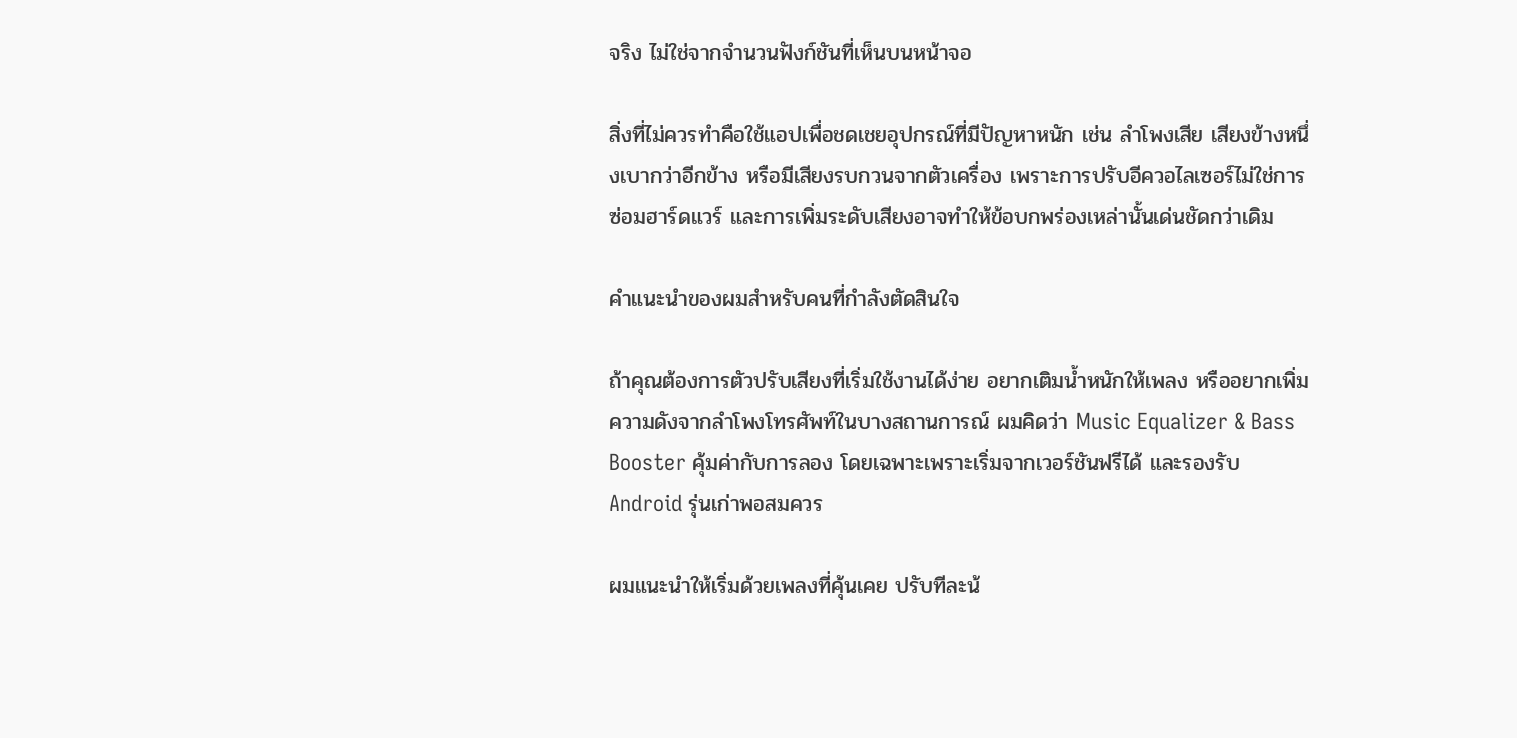จริง ไม่ใช่จากจำนวนฟังก์ชันที่เห็นบนหน้าจอ

สิ่งที่ไม่ควรทำคือใช้แอปเพื่อชดเชยอุปกรณ์ที่มีปัญหาหนัก เช่น ลำโพงเสีย เสียงข้างหนึ่งเบากว่าอีกข้าง หรือมีเสียงรบกวนจากตัวเครื่อง เพราะการปรับอีควอไลเซอร์ไม่ใช่การซ่อมฮาร์ดแวร์ และการเพิ่มระดับเสียงอาจทำให้ข้อบกพร่องเหล่านั้นเด่นชัดกว่าเดิม

คำแนะนำของผมสำหรับคนที่กำลังตัดสินใจ

ถ้าคุณต้องการตัวปรับเสียงที่เริ่มใช้งานได้ง่าย อยากเติมน้ำหนักให้เพลง หรืออยากเพิ่มความดังจากลำโพงโทรศัพท์ในบางสถานการณ์ ผมคิดว่า Music Equalizer & Bass Booster คุ้มค่ากับการลอง โดยเฉพาะเพราะเริ่มจากเวอร์ชันฟรีได้ และรองรับ Android รุ่นเก่าพอสมควร

ผมแนะนำให้เริ่มด้วยเพลงที่คุ้นเคย ปรับทีละน้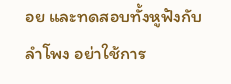อย และทดสอบทั้งหูฟังกับลำโพง อย่าใช้การ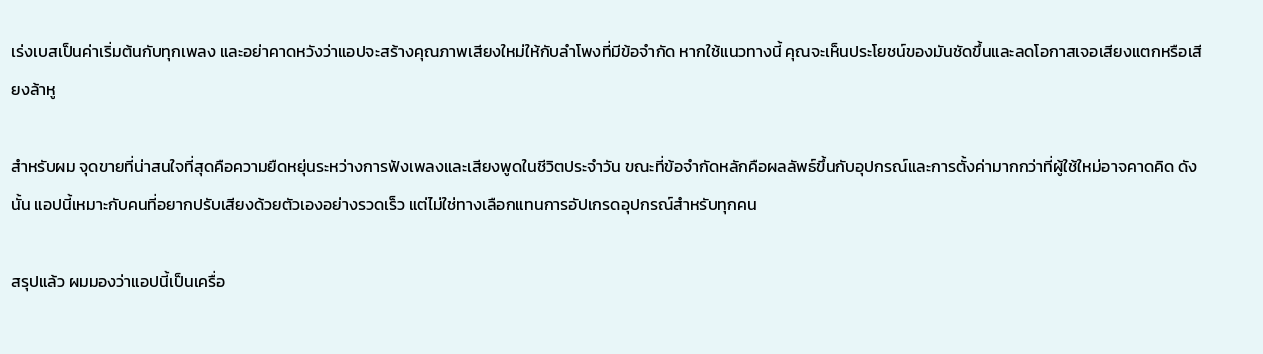เร่งเบสเป็นค่าเริ่มต้นกับทุกเพลง และอย่าคาดหวังว่าแอปจะสร้างคุณภาพเสียงใหม่ให้กับลำโพงที่มีข้อจำกัด หากใช้แนวทางนี้ คุณจะเห็นประโยชน์ของมันชัดขึ้นและลดโอกาสเจอเสียงแตกหรือเสียงล้าหู

สำหรับผม จุดขายที่น่าสนใจที่สุดคือความยืดหยุ่นระหว่างการฟังเพลงและเสียงพูดในชีวิตประจำวัน ขณะที่ข้อจำกัดหลักคือผลลัพธ์ขึ้นกับอุปกรณ์และการตั้งค่ามากกว่าที่ผู้ใช้ใหม่อาจคาดคิด ดังนั้น แอปนี้เหมาะกับคนที่อยากปรับเสียงด้วยตัวเองอย่างรวดเร็ว แต่ไม่ใช่ทางเลือกแทนการอัปเกรดอุปกรณ์สำหรับทุกคน

สรุปแล้ว ผมมองว่าแอปนี้เป็นเครื่อ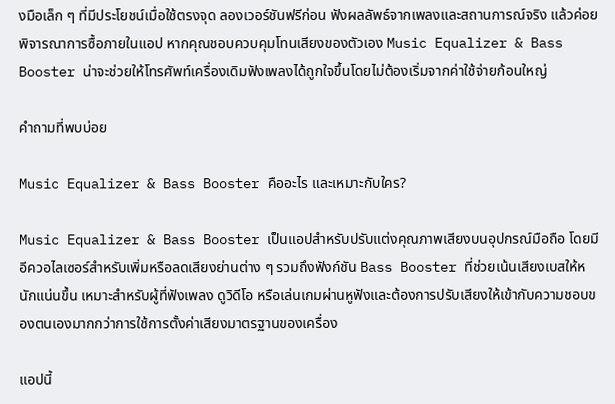งมือเล็ก ๆ ที่มีประโยชน์เมื่อใช้ตรงจุด ลองเวอร์ชันฟรีก่อน ฟังผลลัพธ์จากเพลงและสถานการณ์จริง แล้วค่อยพิจารณาการซื้อภายในแอป หากคุณชอบควบคุมโทนเสียงของตัวเอง Music Equalizer & Bass Booster น่าจะช่วยให้โทรศัพท์เครื่องเดิมฟังเพลงได้ถูกใจขึ้นโดยไม่ต้องเริ่มจากค่าใช้จ่ายก้อนใหญ่

คำถามที่พบบ่อย

Music Equalizer & Bass Booster คืออะไร และเหมาะกับใคร?

Music Equalizer & Bass Booster เป็นแอปสำหรับปรับแต่งคุณภาพเสียงบนอุปกรณ์มือถือ โดยมีอีควอไลเซอร์สำหรับเพิ่มหรือลดเสียงย่านต่าง ๆ รวมถึงฟังก์ชัน Bass Booster ที่ช่วยเน้นเสียงเบสให้หนักแน่นขึ้น เหมาะสำหรับผู้ที่ฟังเพลง ดูวิดีโอ หรือเล่นเกมผ่านหูฟังและต้องการปรับเสียงให้เข้ากับความชอบของตนเองมากกว่าการใช้การตั้งค่าเสียงมาตรฐานของเครื่อง

แอปนี้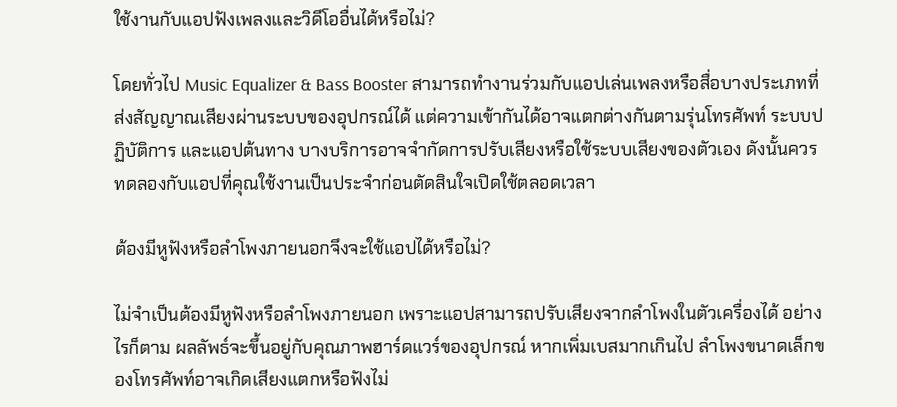ใช้งานกับแอปฟังเพลงและวิดีโออื่นได้หรือไม่?

โดยทั่วไป Music Equalizer & Bass Booster สามารถทำงานร่วมกับแอปเล่นเพลงหรือสื่อบางประเภทที่ส่งสัญญาณเสียงผ่านระบบของอุปกรณ์ได้ แต่ความเข้ากันได้อาจแตกต่างกันตามรุ่นโทรศัพท์ ระบบปฏิบัติการ และแอปต้นทาง บางบริการอาจจำกัดการปรับเสียงหรือใช้ระบบเสียงของตัวเอง ดังนั้นควรทดลองกับแอปที่คุณใช้งานเป็นประจำก่อนตัดสินใจเปิดใช้ตลอดเวลา

ต้องมีหูฟังหรือลำโพงภายนอกจึงจะใช้แอปได้หรือไม่?

ไม่จำเป็นต้องมีหูฟังหรือลำโพงภายนอก เพราะแอปสามารถปรับเสียงจากลำโพงในตัวเครื่องได้ อย่างไรก็ตาม ผลลัพธ์จะขึ้นอยู่กับคุณภาพฮาร์ดแวร์ของอุปกรณ์ หากเพิ่มเบสมากเกินไป ลำโพงขนาดเล็กของโทรศัพท์อาจเกิดเสียงแตกหรือฟังไม่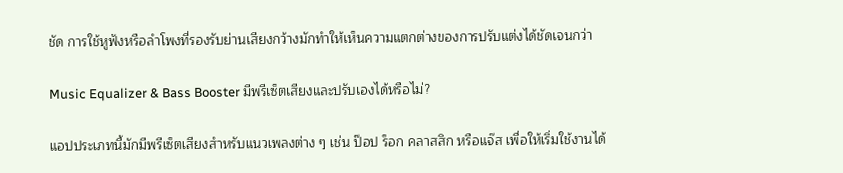ชัด การใช้หูฟังหรือลำโพงที่รองรับย่านเสียงกว้างมักทำให้เห็นความแตกต่างของการปรับแต่งได้ชัดเจนกว่า

Music Equalizer & Bass Booster มีพรีเซ็ตเสียงและปรับเองได้หรือไม่?

แอปประเภทนี้มักมีพรีเซ็ตเสียงสำหรับแนวเพลงต่าง ๆ เช่น ป๊อป ร็อก คลาสสิก หรือแจ๊ส เพื่อให้เริ่มใช้งานได้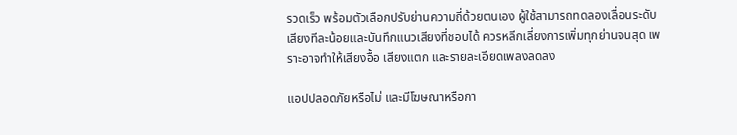รวดเร็ว พร้อมตัวเลือกปรับย่านความถี่ด้วยตนเอง ผู้ใช้สามารถทดลองเลื่อนระดับเสียงทีละน้อยและบันทึกแนวเสียงที่ชอบได้ ควรหลีกเลี่ยงการเพิ่มทุกย่านจนสุด เพราะอาจทำให้เสียงอื้อ เสียงแตก และรายละเอียดเพลงลดลง

แอปปลอดภัยหรือไม่ และมีโฆษณาหรือกา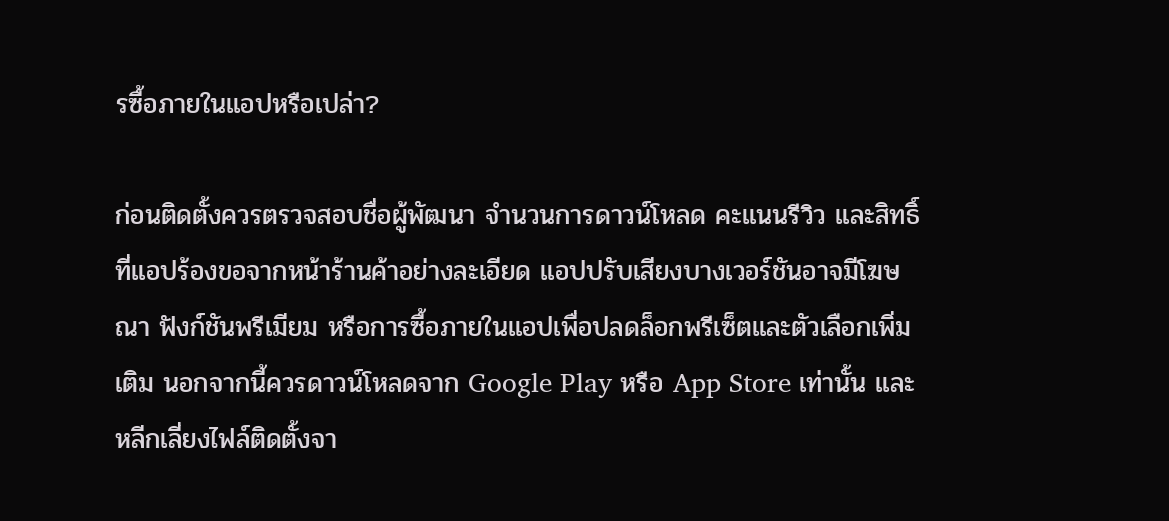รซื้อภายในแอปหรือเปล่า?

ก่อนติดตั้งควรตรวจสอบชื่อผู้พัฒนา จำนวนการดาวน์โหลด คะแนนรีวิว และสิทธิ์ที่แอปร้องขอจากหน้าร้านค้าอย่างละเอียด แอปปรับเสียงบางเวอร์ชันอาจมีโฆษณา ฟังก์ชันพรีเมียม หรือการซื้อภายในแอปเพื่อปลดล็อกพรีเซ็ตและตัวเลือกเพิ่มเติม นอกจากนี้ควรดาวน์โหลดจาก Google Play หรือ App Store เท่านั้น และหลีกเลี่ยงไฟล์ติดตั้งจา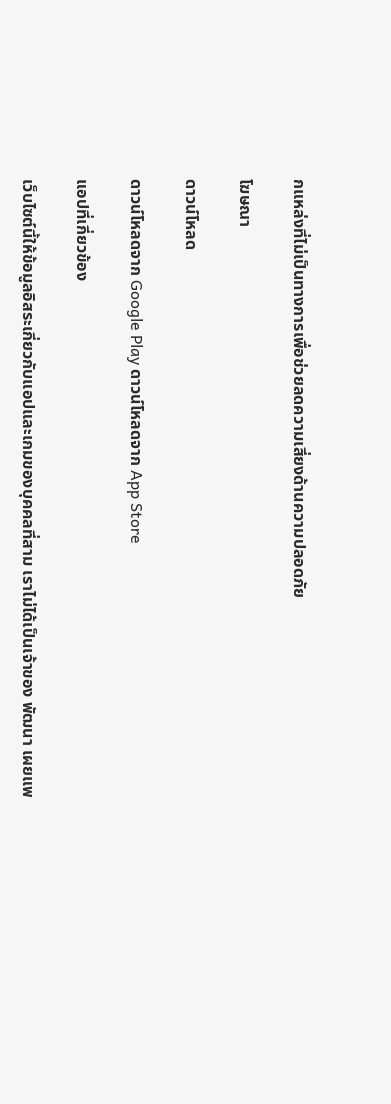กแหล่งที่ไม่เป็นทางการเพื่อช่วยลดความเสี่ยงด้านความปลอดภัย

โฆษณา

ดาวน์โหลด

ดาวน์โหลดจาก Google Play ดาวน์โหลดจาก App Store

แอปที่เกี่ยวข้อง

เว็บไซต์นี้ให้ข้อมูลอิสระเกี่ยวกับแอปและเกมของบุคคลที่สาม เราไม่ได้เป็นเจ้าของ พัฒนา เผยแพ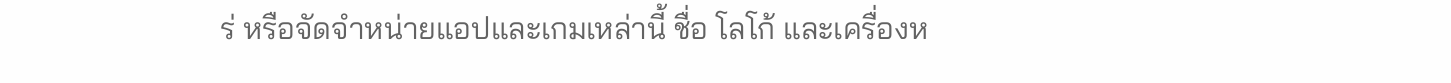ร่ หรือจัดจำหน่ายแอปและเกมเหล่านี้ ชื่อ โลโก้ และเครื่องห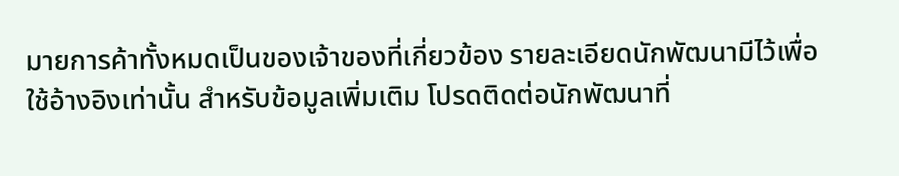มายการค้าทั้งหมดเป็นของเจ้าของที่เกี่ยวข้อง รายละเอียดนักพัฒนามีไว้เพื่อใช้อ้างอิงเท่านั้น สำหรับข้อมูลเพิ่มเติม โปรดติดต่อนักพัฒนาที่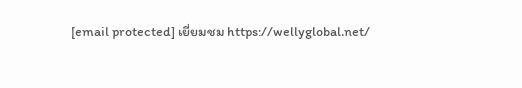[email protected] เยี่ยมชม https://wellyglobal.net/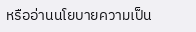หรืออ่านนโยบายความเป็น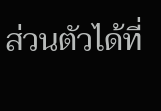ส่วนตัวได้ที่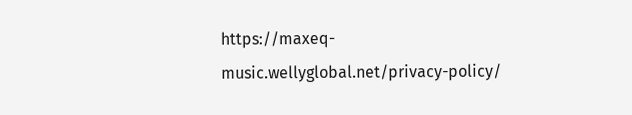https://maxeq-music.wellyglobal.net/privacy-policy/